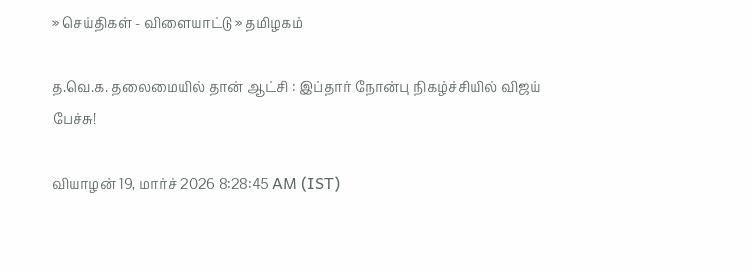» செய்திகள் - விளையாட்டு » தமிழகம்

த.வெ.க. தலைமையில் தான் ஆட்சி : இப்தார் நோன்பு நிகழ்ச்சியில் விஜய் பேச்சு!

வியாழன் 19, மார்ச் 2026 8:28:45 AM (IST)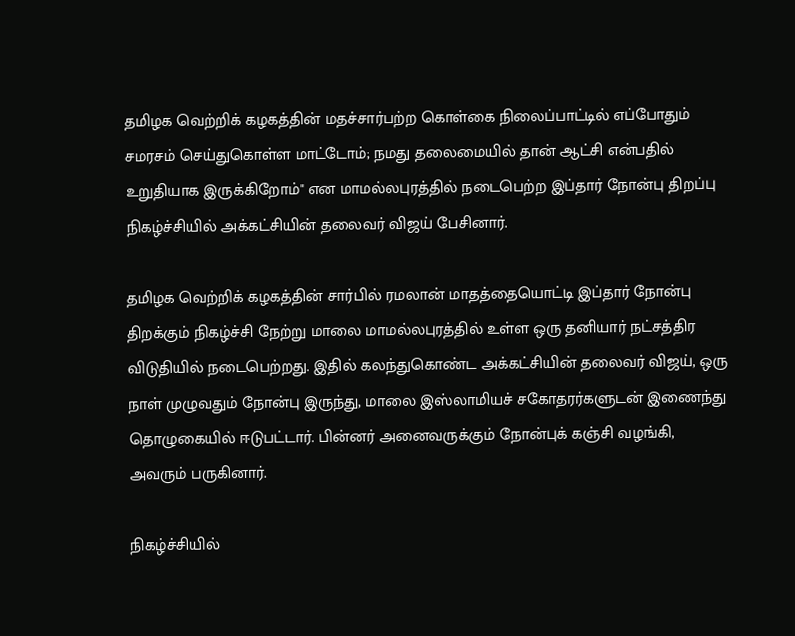தமிழக வெற்றிக் கழகத்தின் மதச்சார்பற்ற கொள்கை நிலைப்பாட்டில் எப்போதும் சமரசம் செய்துகொள்ள மாட்டோம்; நமது தலைமையில் தான் ஆட்சி என்பதில் உறுதியாக இருக்கிறோம்" என மாமல்லபுரத்தில் நடைபெற்ற இப்தார் நோன்பு திறப்பு நிகழ்ச்சியில் அக்கட்சியின் தலைவர் விஜய் பேசினார்.

தமிழக வெற்றிக் கழகத்தின் சார்பில் ரமலான் மாதத்தையொட்டி இப்தார் நோன்பு திறக்கும் நிகழ்ச்சி நேற்று மாலை மாமல்லபுரத்தில் உள்ள ஒரு தனியார் நட்சத்திர விடுதியில் நடைபெற்றது. இதில் கலந்துகொண்ட அக்கட்சியின் தலைவர் விஜய், ஒரு நாள் முழுவதும் நோன்பு இருந்து, மாலை இஸ்லாமியச் சகோதரர்களுடன் இணைந்து தொழுகையில் ஈடுபட்டார். பின்னர் அனைவருக்கும் நோன்புக் கஞ்சி வழங்கி, அவரும் பருகினார்.

நிகழ்ச்சியில்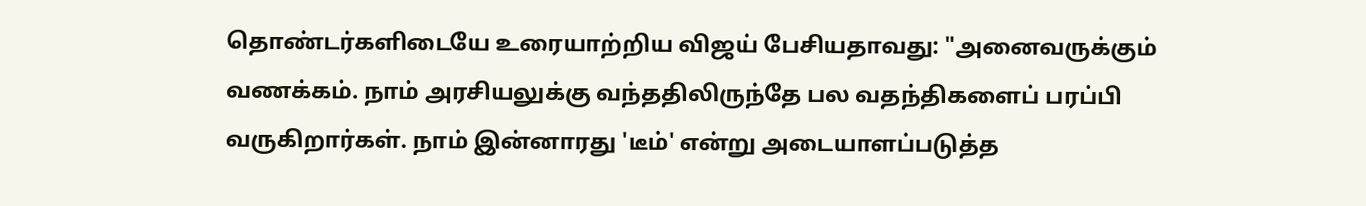தொண்டர்களிடையே உரையாற்றிய விஜய் பேசியதாவது: "அனைவருக்கும் வணக்கம். நாம் அரசியலுக்கு வந்ததிலிருந்தே பல வதந்திகளைப் பரப்பி வருகிறார்கள். நாம் இன்னாரது 'டீம்' என்று அடையாளப்படுத்த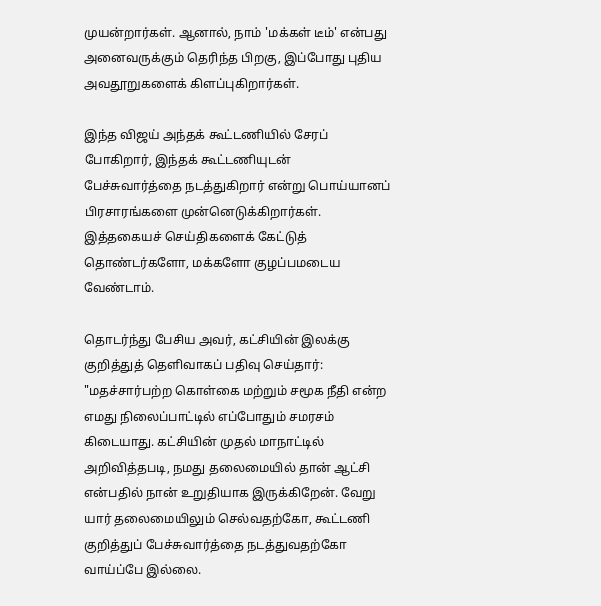முயன்றார்கள். ஆனால், நாம் 'மக்கள் டீம்' என்பது அனைவருக்கும் தெரிந்த பிறகு, இப்போது புதிய அவதூறுகளைக் கிளப்புகிறார்கள்.

இந்த விஜய் அந்தக் கூட்டணியில் சேரப் போகிறார், இந்தக் கூட்டணியுடன் பேச்சுவார்த்தை நடத்துகிறார் என்று பொய்யானப் பிரசாரங்களை முன்னெடுக்கிறார்கள். இத்தகையச் செய்திகளைக் கேட்டுத் தொண்டர்களோ, மக்களோ குழப்பமடைய வேண்டாம்.

தொடர்ந்து பேசிய அவர், கட்சியின் இலக்கு குறித்துத் தெளிவாகப் பதிவு செய்தார்: "மதச்சார்பற்ற கொள்கை மற்றும் சமூக நீதி என்ற எமது நிலைப்பாட்டில் எப்போதும் சமரசம் கிடையாது. கட்சியின் முதல் மாநாட்டில் அறிவித்தபடி, நமது தலைமையில் தான் ஆட்சி என்பதில் நான் உறுதியாக இருக்கிறேன். வேறு யார் தலைமையிலும் செல்வதற்கோ, கூட்டணி குறித்துப் பேச்சுவார்த்தை நடத்துவதற்கோ வாய்ப்பே இல்லை.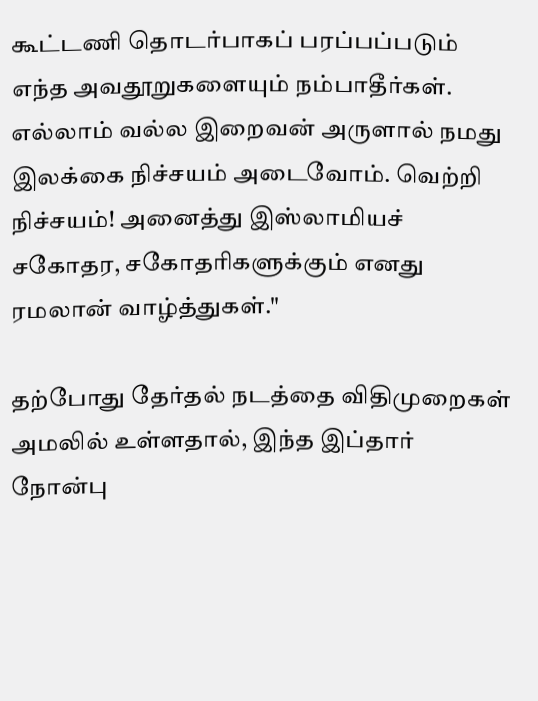கூட்டணி தொடர்பாகப் பரப்பப்படும் எந்த அவதூறுகளையும் நம்பாதீர்கள். எல்லாம் வல்ல இறைவன் அருளால் நமது இலக்கை நிச்சயம் அடைவோம். வெற்றி நிச்சயம்! அனைத்து இஸ்லாமியச் சகோதர, சகோதரிகளுக்கும் எனது ரமலான் வாழ்த்துகள்."

தற்போது தேர்தல் நடத்தை விதிமுறைகள் அமலில் உள்ளதால், இந்த இப்தார் நோன்பு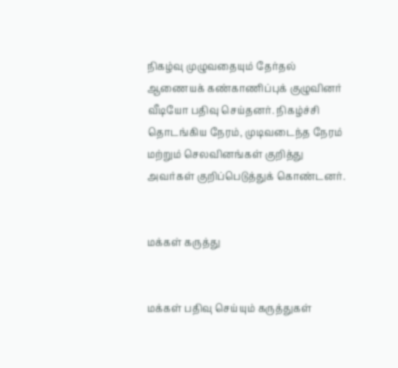நிகழ்வு முழுவதையும் தேர்தல் ஆணையக் கண்காணிப்புக் குழுவினர் வீடியோ பதிவு செய்தனர். நிகழ்ச்சி தொடங்கிய நேரம், முடிவடைந்த நேரம் மற்றும் செலவினங்கள் குறித்து அவர்கள் குறிப்பெடுத்துக் கொண்டனர்.


மக்கள் கருத்து


மக்கள் பதிவு செய்யும் கருத்துகள்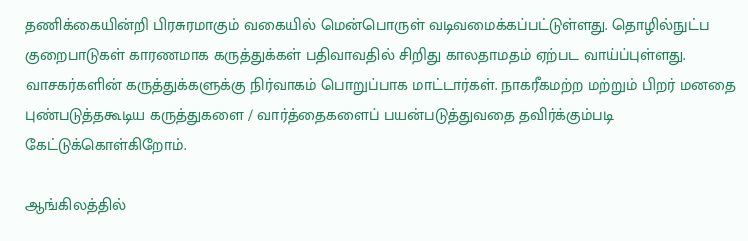தணிக்கையின்றி பிரசுரமாகும் வகையில் மென்பொருள் வடிவமைக்கப்பட்டுள்ளது. தொழில்நுட்ப குறைபாடுகள் காரணமாக கருத்துக்கள் பதிவாவதில் சிறிது காலதாமதம் ஏற்பட வாய்ப்புள்ளது. வாசகர்களின் கருத்துக்களுக்கு நிர்வாகம் பொறுப்பாக மாட்டார்கள். நாகரீகமற்ற மற்றும் பிறர் மனதை புண்படுத்தகூடிய கருத்துகளை / வார்த்தைகளைப் பயன்படுத்துவதை தவிர்க்கும்படி கேட்டுக்கொள்கிறோம்.

ஆங்கிலத்தில்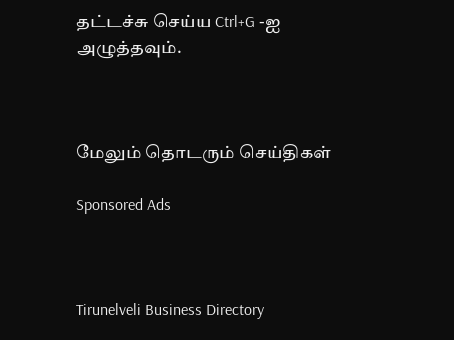தட்டச்சு செய்ய Ctrl+G -ஐ அழுத்தவும்.



மேலும் தொடரும் செய்திகள்

Sponsored Ads



Tirunelveli Business Directory